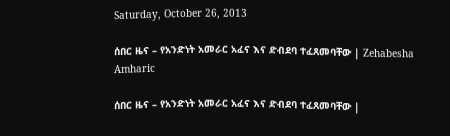Saturday, October 26, 2013

ሰበር ዜና – የአንድነት አመራር አፈና እና ድብደባ ተፈጸመባቸው | Zehabesha Amharic

ሰበር ዜና – የአንድነት አመራር አፈና እና ድብደባ ተፈጸመባቸው |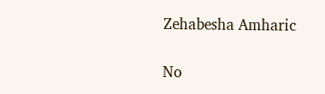Zehabesha Amharic

No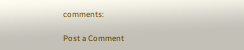comments:

Post a Comment